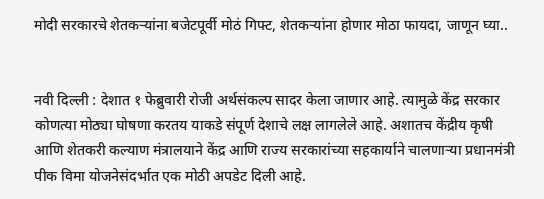मोदी सरकारचे शेतकऱ्यांना बजेटपूर्वी मोठं गिफ्ट, शेतकऱ्यांना होणार मोठा फायदा, जाणून घ्या..


नवी दिल्ली : देशात १ फेब्रुवारी रोजी अर्थसंकल्प सादर केला जाणार आहे. त्यामुळे केंद्र सरकार कोणत्या मोठ्या घोषणा करतय याकडे संपूर्ण देशाचे लक्ष लागलेले आहे. अशातच केंद्रीय कृषी आणि शेतकरी कल्याण मंत्रालयाने केंद्र आणि राज्य सरकारांच्या सहकार्याने चालणाऱ्या प्रधानमंत्री पीक विमा योजनेसंदर्भात एक मोठी अपडेट दिली आहे.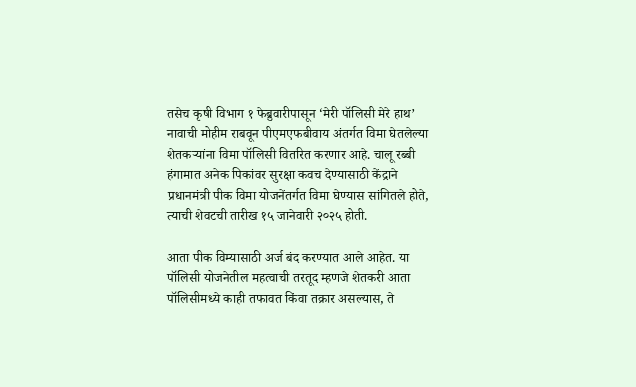तसेच कृषी विभाग १ फेब्रुवारीपासून ‘मेरी पॉलिसी मेरे हाथ’ नावाची मोहीम राबवून पीएमएफबीवाय अंतर्गत विमा घेतलेल्या शेतकऱ्यांना विमा पॉलिसी वितरित करणार आहे. चालू रब्बी हंगामात अनेक पिकांवर सुरक्षा कवच देण्यासाठी केंद्राने प्रधानमंत्री पीक विमा योजनेंतर्गत विमा घेण्यास सांगितले होते, त्याची शेवटची तारीख १५ जानेवारी २०२५ होती.

आता पीक विम्यासाठी अर्ज बंद करण्यात आले आहेत. या पॉलिसी योजनेतील महत्वाची तरतूद म्हणजे शेतकरी आता पॉलिसीमध्ये काही तफावत किंवा तक्रार असल्यास, ते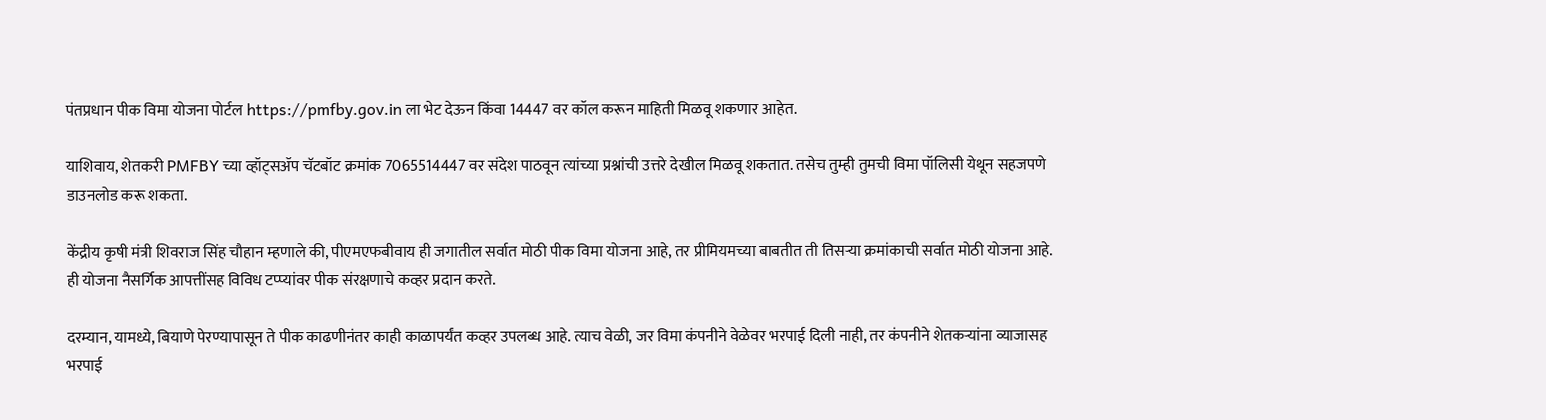पंतप्रधान पीक विमा योजना पोर्टल https://pmfby.gov.in ला भेट देऊन किंवा 14447 वर कॉल करून माहिती मिळवू शकणार आहेत.

याशिवाय, शेतकरी PMFBY च्या व्हॉट्सॲप चॅटबॉट क्रमांक 7065514447 वर संदेश पाठवून त्यांच्या प्रश्नांची उत्तरे देखील मिळवू शकतात. तसेच तुम्ही तुमची विमा पॉलिसी येथून सहजपणे डाउनलोड करू शकता.

केंद्रीय कृषी मंत्री शिवराज सिंह चौहान म्हणाले की, पीएमएफबीवाय ही जगातील सर्वात मोठी पीक विमा योजना आहे, तर प्रीमियमच्या बाबतीत ती तिसऱ्या क्रमांकाची सर्वात मोठी योजना आहे. ही योजना नैसर्गिक आपत्तींसह विविध टप्प्यांवर पीक संरक्षणाचे कव्हर प्रदान करते.

दरम्यान, यामध्ये, बियाणे पेरण्यापासून ते पीक काढणीनंतर काही काळापर्यंत कव्हर उपलब्ध आहे. त्याच वेळी, जर विमा कंपनीने वेळेवर भरपाई दिली नाही, तर कंपनीने शेतकऱ्यांना व्याजासह भरपाई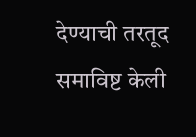देण्याची तरतूद समाविष्ट केली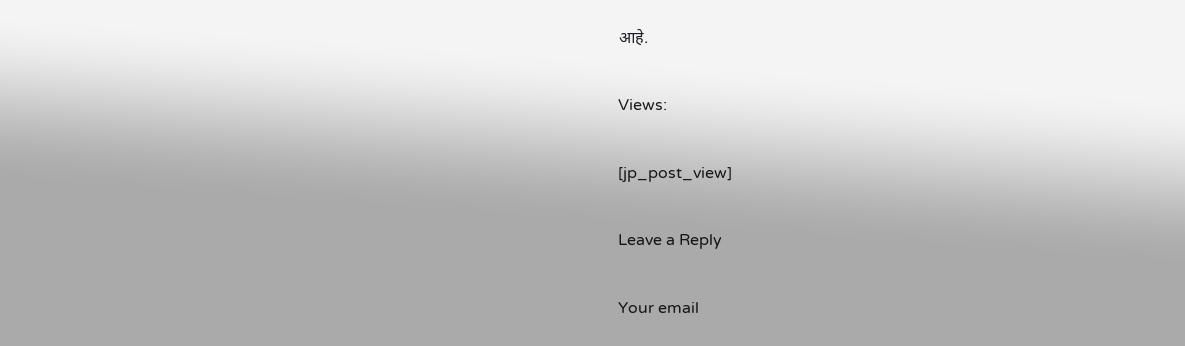आहे.

Views:

[jp_post_view]

Leave a Reply

Your email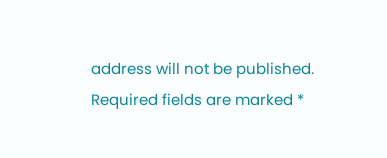address will not be published. Required fields are marked *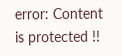error: Content is protected !!